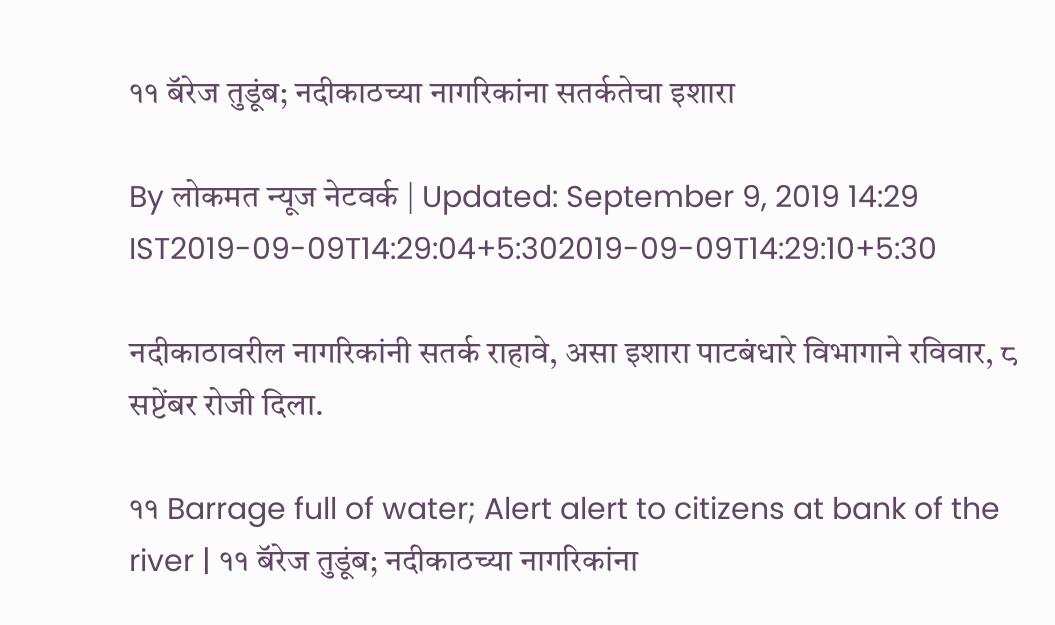११ बॅरेज तुडूंब; नदीकाठच्या नागरिकांना सतर्कतेचा इशारा

By लोकमत न्यूज नेटवर्क | Updated: September 9, 2019 14:29 IST2019-09-09T14:29:04+5:302019-09-09T14:29:10+5:30

नदीकाठावरील नागरिकांनी सतर्क राहावे, असा इशारा पाटबंधारे विभागाने रविवार, ८ सप्टेंबर रोजी दिला.

११ Barrage full of water; Alert alert to citizens at bank of the river | ११ बॅरेज तुडूंब; नदीकाठच्या नागरिकांना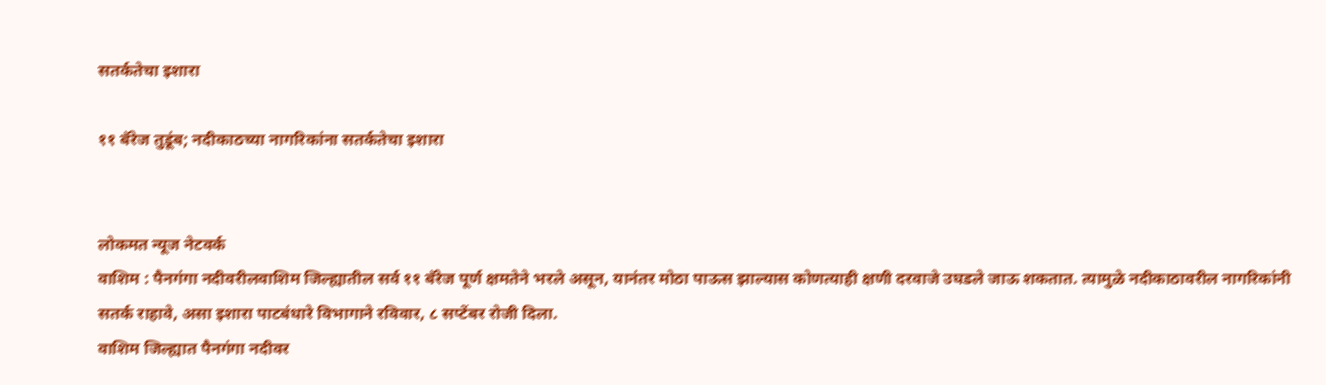सतर्कतेचा इशारा

११ बॅरेज तुडूंब; नदीकाठच्या नागरिकांना सतर्कतेचा इशारा


लोकमत न्यूज नेटवर्क
वाशिम : पैनगंगा नदीवरीलवाशिम जिल्ह्यातील सर्व ११ बॅरेज पूर्ण क्षमतेने भरले असून, यानंतर मोठा पाऊस झाल्यास कोणत्याही क्षणी दरवाजे उघडले जाऊ शकतात. त्यामुळे नदीकाठावरील नागरिकांनी सतर्क राहावे, असा इशारा पाटबंधारे विभागाने रविवार, ८ सप्टेंबर रोजी दिला.
वाशिम जिल्ह्यात पैनगंगा नदीवर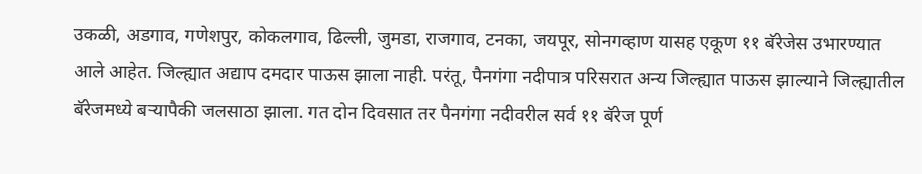उकळी, अडगाव, गणेशपुर, कोकलगाव, ढिल्ली, जुमडा, राजगाव, टनका, जयपूर, सोनगव्हाण यासह एकूण ११ बॅरेजेस उभारण्यात आले आहेत. जिल्ह्यात अद्याप दमदार पाऊस झाला नाही. परंतू, पैनगंगा नदीपात्र परिसरात अन्य जिल्ह्यात पाऊस झाल्याने जिल्ह्यातील बॅरेजमध्ये बऱ्यापैकी जलसाठा झाला. गत दोन दिवसात तर पैनगंगा नदीवरील सर्व ११ बॅरेज पूर्ण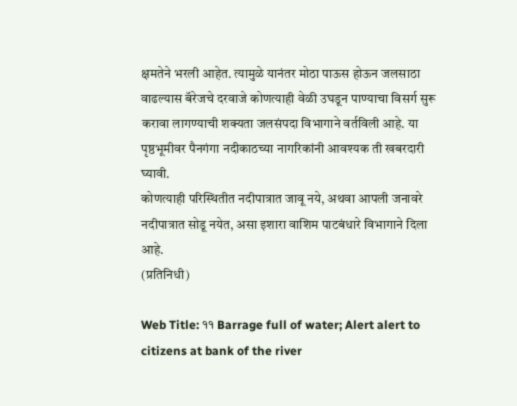क्षमतेने भरली आहेत. त्यामुळे यानंतर मोठा पाऊस होऊन जलसाठा वाढल्यास बॅरेजचे दरवाजे कोणत्याही वेळी उघडून पाण्याचा विसर्ग सुरू करावा लागण्याची शक्यता जलसंपदा विभागाने वर्तविली आहे. या पृष्ठभूमीवर पैनगंगा नदीकाठच्या नागरिकांनी आवश्यक ती खबरदारी घ्यावी.
कोणत्याही परिस्थितीत नदीपात्रात जावू नये, अथवा आपली जनावरे नदीपात्रात सोडू नयेत, असा इशारा वाशिम पाटबंधारे विभागाने दिला आहे.
(प्रतिनिधी)

Web Title: ११ Barrage full of water; Alert alert to citizens at bank of the river